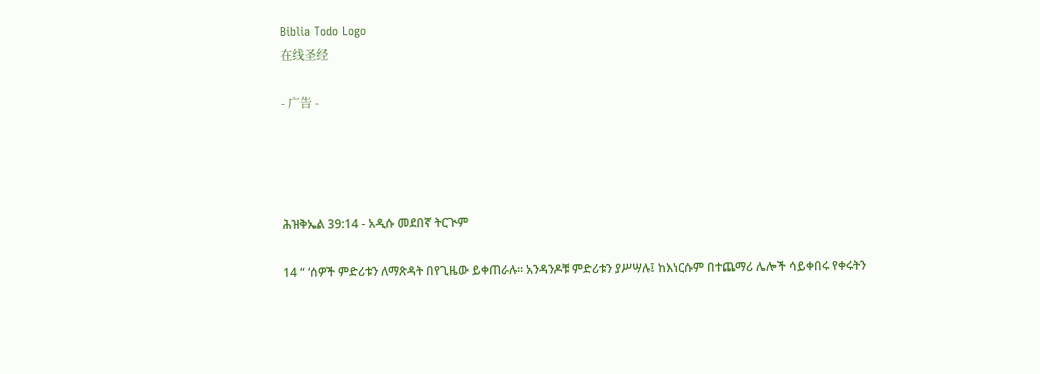Biblia Todo Logo
在线圣经

- 广告 -




ሕዝቅኤል 39:14 - አዲሱ መደበኛ ትርጒም

14 “ ‘ሰዎች ምድሪቱን ለማጽዳት በየጊዜው ይቀጠራሉ። አንዳንዶቹ ምድሪቱን ያሥሣሉ፤ ከእነርሱም በተጨማሪ ሌሎች ሳይቀበሩ የቀሩትን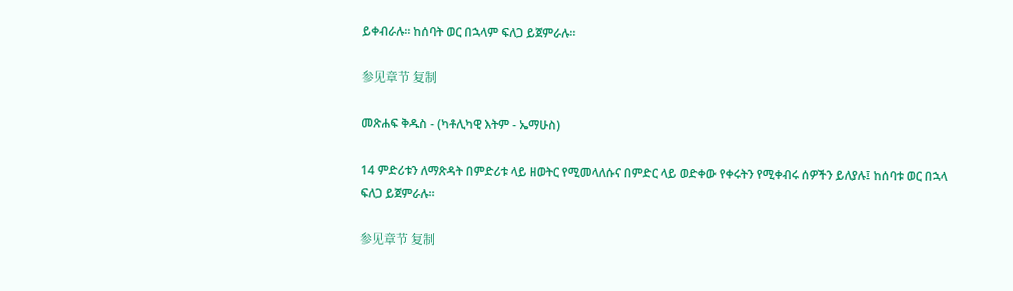ይቀብራሉ። ከሰባት ወር በኋላም ፍለጋ ይጀምራሉ።

参见章节 复制

መጽሐፍ ቅዱስ - (ካቶሊካዊ እትም - ኤማሁስ)

14 ምድሪቱን ለማጽዳት በምድሪቱ ላይ ዘወትር የሚመላለሱና በምድር ላይ ወድቀው የቀሩትን የሚቀብሩ ሰዎችን ይለያሉ፤ ከሰባቱ ወር በኋላ ፍለጋ ይጀምራሉ።

参见章节 复制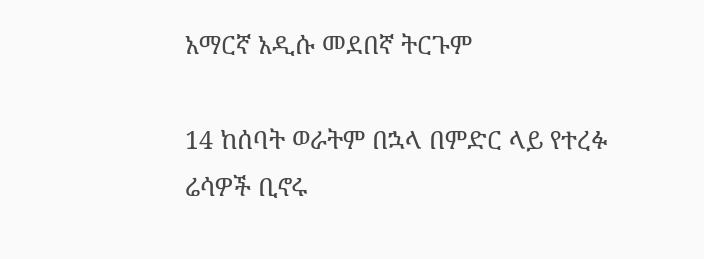አማርኛ አዲሱ መደበኛ ትርጉም

14 ከሰባት ወራትም በኋላ በምድር ላይ የተረፉ ሬሳዎች ቢኖሩ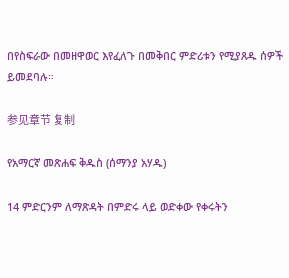በየስፍራው በመዘዋወር እየፈለጉ በመቅበር ምድሪቱን የሚያጸዱ ሰዎች ይመደባሉ።

参见章节 复制

የአማርኛ መጽሐፍ ቅዱስ (ሰማንያ አሃዱ)

14 ምድርንም ለማጽዳት በምድሩ ላይ ወድቀው የቀሩትን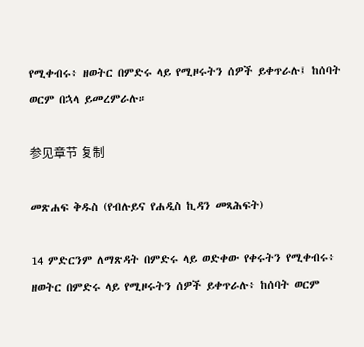የሚቀብሩ፥ ዘወትር በምድሩ ላይ የሚዞሩትን ሰዎች ይቀጥራሉ፤ ከሰባት ወርም በኋላ ይመረምራሉ።

参见章节 复制

መጽሐፍ ቅዱስ (የብሉይና የሐዲስ ኪዳን መጻሕፍት)

14 ምድርንም ለማጽዳት በምድሩ ላይ ወድቀው የቀሩትን የሚቀብሩ፥ ዘወትር በምድሩ ላይ የሚዞሩትን ሰዎች ይቀጥራሉ፥ ከሰባት ወርም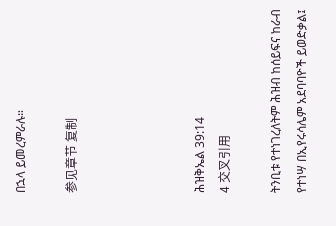በኋላ ይመረምራሉ።

参见章节 复制




ሕዝቅኤል 39:14
4 交叉引用

ትንቢቱ የተነገረለትም ሕዝብ ከሰይፍና ከራብ የተነሣ በኢየሩሳሌም አደባባዮች ይወድቃል፤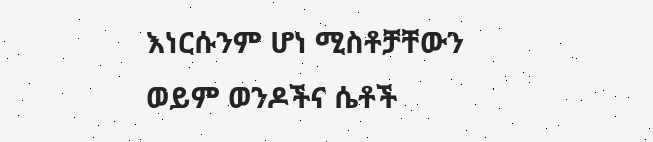እነርሱንም ሆነ ሚስቶቻቸውን ወይም ወንዶችና ሴቶች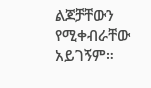ልጆቻቸውን የሚቀብራቸው አይገኝም።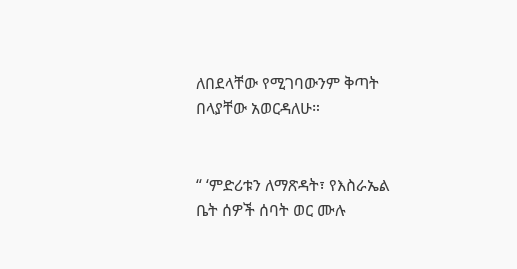ለበደላቸው የሚገባውንም ቅጣት በላያቸው አወርዳለሁ።


“ ‘ምድሪቱን ለማጽዳት፣ የእስራኤል ቤት ሰዎች ሰባት ወር ሙሉ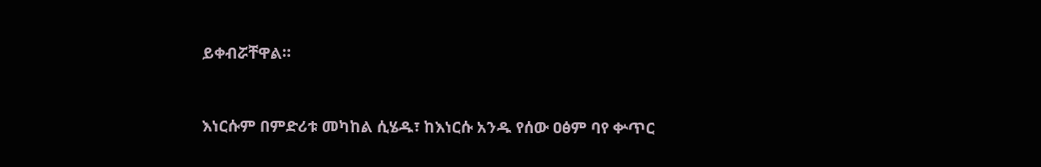ይቀብሯቸዋል።


እነርሱም በምድሪቱ መካከል ሲሄዱ፣ ከእነርሱ አንዱ የሰው ዐፅም ባየ ቍጥር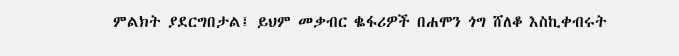ምልክት ያደርግበታል፤ ይህም መቃብር ቈፋሪዎች በሐሞን ጎግ ሸለቆ እስኪቀብሩት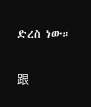ድረስ ነው።


跟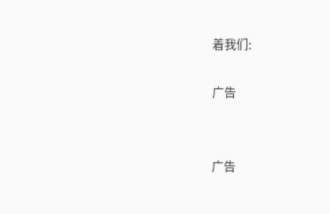着我们:

广告


广告